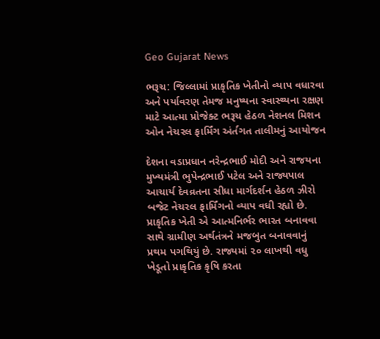Geo Gujarat News

ભરૂચ: જિલ્લામાં પ્રાકૃતિક ખેતીનો વ્યાપ વધારવા અને પર્યાવરણ તેમજ મનુષ્યના સ્વાસ્થ્યના રક્ષણ માટે આત્મા પ્રોજેક્ટ ભરૂચ હેઠળ નેશનલ મિશન ઓન નેચરલ ફાર્મિંગ અંર્તગત તાલીમનું આયોજન

દેશના વડાપ્રધાન નરેન્દ્રભાઈ મોદી અને રાજયના મુખ્યમંત્રી ભુપેન્દ્રભાઈ પટેલ અને રાજ્યપાલ આચાર્ય દેવવ્રતના સીધા માર્ગદર્શન હેઠળ ઝીરો બજેટ નેચરલ ફાર્મિંગનો વ્યાપ વધી રહ્યો છે. પ્રાકૃતિક ખેતી એ આત્મનિર્ભર ભારત બનાવવા સાથે ગ્રામીણ અર્થતંત્રને મજબુત બનાવવાનું પ્રથમ પગથિયું છે. રાજ્યમાં ૨૦ લાખથી વધુ ખેડૂતો પ્રાકૃતિક કૃષિ કરતા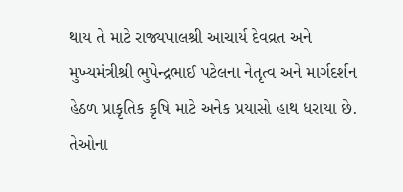થાય તે માટે રાજ્યપાલશ્રી આચાર્ય દેવવ્રત અને મુખ્યમંત્રીશ્રી ભુપેન્દ્રભાઈ પટેલના નેતૃત્વ અને માર્ગદર્શન હેઠળ પ્રાકૃતિક કૃષિ માટે અનેક પ્રયાસો હાથ ધરાયા છે. તેઓના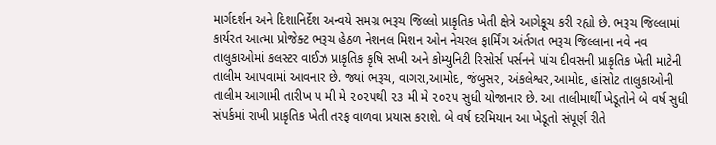માર્ગદર્શન અને દિશાનિર્દેશ અન્વયે સમગ્ર ભરૂચ જિલ્લો પ્રાકૃતિક ખેતી ક્ષેત્રે આગેકૂચ કરી રહ્યો છે. ભરૂચ જિલ્લામાં કાર્યરત આત્મા પ્રોજેક્ટ ભરૂચ હેઠળ નેશનલ મિશન ઓન નેચરલ ફાર્મિંગ અંર્તગત ભરૂચ જિલ્લાના નવે નવ તાલુકાઓમાં કલસ્ટર વાઈઝ પ્રાકૃતિક કૃષિ સખી અને કોમ્યુનિટી રિસોર્સ પર્સનને પાંચ દીવસની પ્રાકૃતિક ખેતી માટેની તાલીમ આપવામાં આવનાર છે. જ્યાં ભરૂચ, વાગરા,આમોદ, જંબુસર, અંકલેશ્વર,આમોદ, હાંસોટ તાલુકાઓની તાલીમ આગામી તારીખ ૫ મી મે ૨૦૨૫થી ૨૩ મી મે ૨૦૨૫ સુધી યોજાનાર છે. આ તાલીમાર્થી ખેડૂતોને બે વર્ષ સુધી સંપર્કમાં રાખી પ્રાકૃતિક ખેતી તરફ વાળવા પ્રયાસ કરાશે. બે વર્ષ દરમિયાન આ ખેડૂતો સંપૂર્ણ રીતે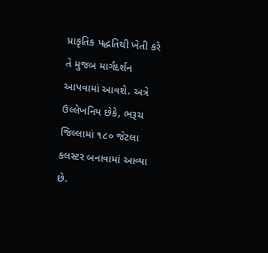પ્રાકૃતિક પદ્ધતિથી ખેતી કરે તે મુજબ માર્ગદર્શન આપવામાં આવશે. અત્રે ઉલ્લેખનિય છેકે, ભરૂચ જિલ્લામાં ૧૮૦ જેટલા કલસ્ટર બનાવામાં આવ્યા છે.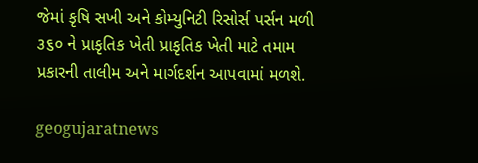જેમાં કૃષિ સખી અને કોમ્યુનિટી રિસોર્સ પર્સન મળી ૩૬૦ ને પ્રાકૃતિક ખેતી પ્રાકૃતિક ખેતી માટે તમામ પ્રકારની તાલીમ અને માર્ગદર્શન આપવામાં મળશે.

geogujaratnews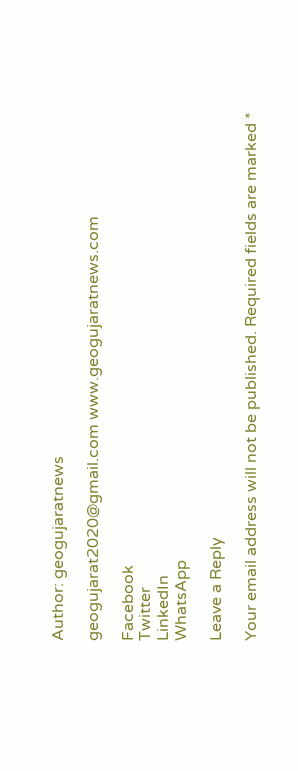Author: geogujaratnews

geogujarat2020@gmail.com www.geogujaratnews.com

Facebook
Twitter
LinkedIn
WhatsApp

Leave a Reply

Your email address will not be published. Required fields are marked *